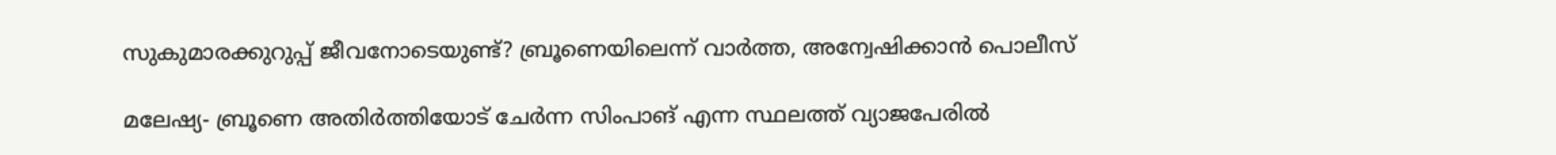സുകുമാരക്കുറുപ്പ് ജീവനോടെയുണ്ട്‍? ബ്രൂണെയിലെന്ന് വാർത്ത, അന്വേഷിക്കാൻ പൊലീസ്

മലേഷ്യ- ബ്രൂണെ അതിർത്തിയോട് ചേർന്ന സിംപാങ് എന്ന സ്ഥലത്ത് വ്യാജപേരിൽ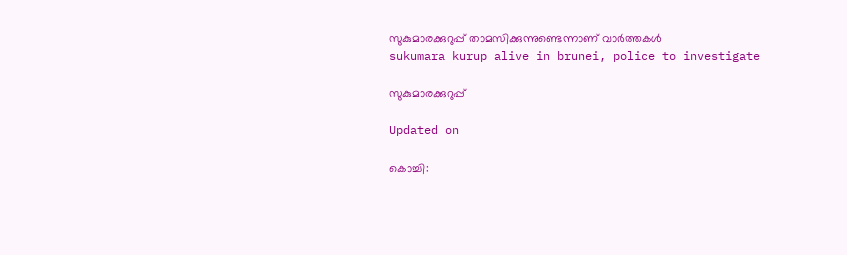സുകുമാരക്കുറുപ്പ് താമസിക്കുന്നുണ്ടെന്നാണ് വാർത്തകൾ
sukumara kurup alive in brunei, police to investigate

സുകുമാരക്കുറുപ്പ്

Updated on

കൊച്ചി: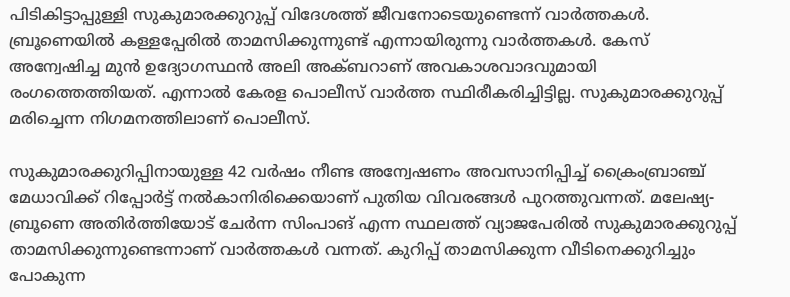പിടികിട്ടാപ്പുള്ളി സുകുമാരക്കുറുപ്പ് വിദേശത്ത് ജീവനോടെയുണ്ടെന്ന് വാർത്തകൾ. ബ്രൂണെയിൽ കള്ളപ്പേരിൽ താമസിക്കുന്നുണ്ട് എന്നായിരുന്നു വാർത്തകൾ. കേസ് അന്വേഷിച്ച മുൻ ഉദ്യോഗസ്ഥൻ അലി അക്ബറാണ് അവകാശവാദവുമായി രംഗത്തെത്തിയത്. എന്നാൽ കേരള പൊലീസ് വാർത്ത സ്ഥിരീകരിച്ചിട്ടില്ല. സുകുമാരക്കുറുപ്പ് മരിച്ചെന്ന നിഗമനത്തിലാണ് പൊലീസ്.

സുകുമാരക്കുറിപ്പിനായുള്ള 42 വർഷം നീണ്ട അന്വേഷണം അവസാനിപ്പിച്ച് ക്രൈംബ്രാഞ്ച് മേധാവിക്ക് റിപ്പോർട്ട് നൽകാനിരിക്കെയാണ് പുതിയ വിവരങ്ങൾ പുറത്തുവന്നത്. മലേഷ്യ- ബ്രൂണെ അതിർത്തിയോട് ചേർന്ന സിംപാങ് എന്ന സ്ഥലത്ത് വ്യാജപേരിൽ സുകുമാരക്കുറുപ്പ് താമസിക്കുന്നുണ്ടെന്നാണ് വാർത്തകൾ വന്നത്. കുറിപ്പ് താമസിക്കുന്ന വീടിനെക്കുറിച്ചും പോകുന്ന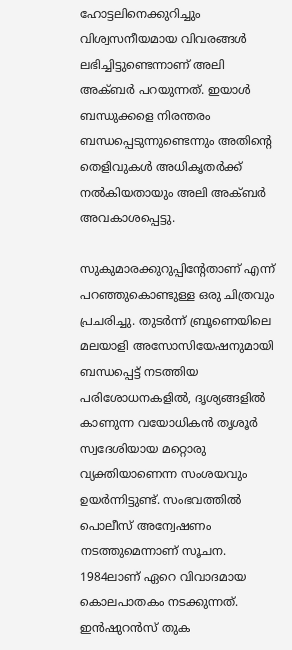ഹോട്ടലിനെക്കുറിച്ചും വിശ്വസനീയമായ വിവരങ്ങൾ ലഭിച്ചിട്ടുണ്ടെന്നാണ് അലി അക്ബർ പറയുന്നത്. ഇയാൾ ബന്ധുക്കളെ നിരന്തരം ബന്ധപ്പെടുന്നുണ്ടെന്നും അതിന്‍റെ തെളിവുകൾ അധികൃതർക്ക് നൽകിയതായും അലി അക്ബർ അവകാശപ്പെട്ടു.

സുകുമാരക്കുറുപ്പിന്‍റേതാണ് എന്ന് പറഞ്ഞുകൊണ്ടുള്ള ഒരു ചിത്രവും പ്രചരിച്ചു. തുടർന്ന് ബ്രൂണെയിലെ മലയാളി അസോസിയേഷനുമായി ബന്ധപ്പെട്ട് നടത്തിയ പരിശോധനകളിൽ, ദൃശ്യങ്ങളിൽ കാണുന്ന വയോധികൻ തൃശൂർ സ്വദേശിയായ മറ്റൊരു വ്യക്തിയാണെന്ന സംശയവും ഉയർന്നിട്ടുണ്ട്. സംഭവത്തിൽ പൊലീസ് അന്വേഷണം നടത്തുമെന്നാണ് സൂചന. 1984ലാണ് ഏറെ വിവാദമായ കൊലപാതകം നടക്കുന്നത്. ഇൻഷുറൻസ് തുക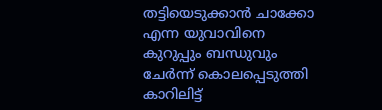തട്ടിയെടുക്കാൻ ചാക്കോ എന്ന യുവാവിനെ കുറുപ്പും ബന്ധുവും ചേർന്ന് കൊലപ്പെടുത്തി കാറിലിട്ട്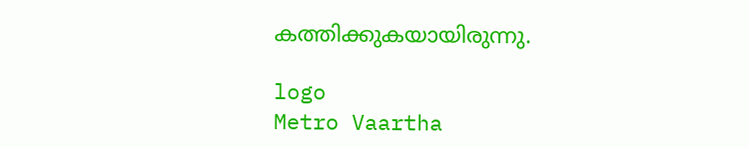കത്തിക്കുകയായിരുന്നു.

logo
Metro Vaartha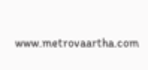www.metrovaartha.com